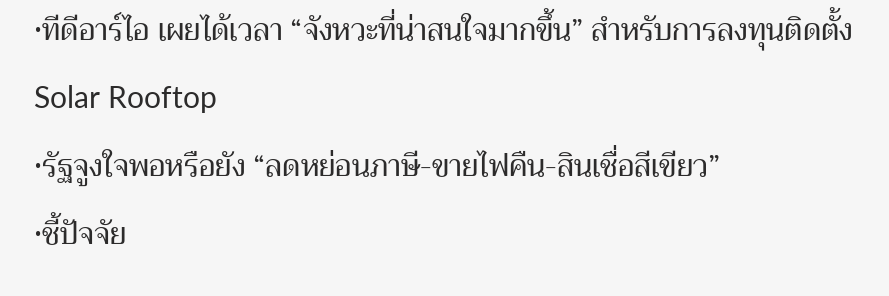•ทีดีอาร์ไอ เผยได้เวลา “จังหวะที่น่าสนใจมากขึ้น” สำหรับการลงทุนติดตั้ง Solar Rooftop
•รัฐจูงใจพอหรือยัง “ลดหย่อนภาษี-ขายไฟคืน-สินเชื่อสีเขียว”
•ชี้ปัจจัย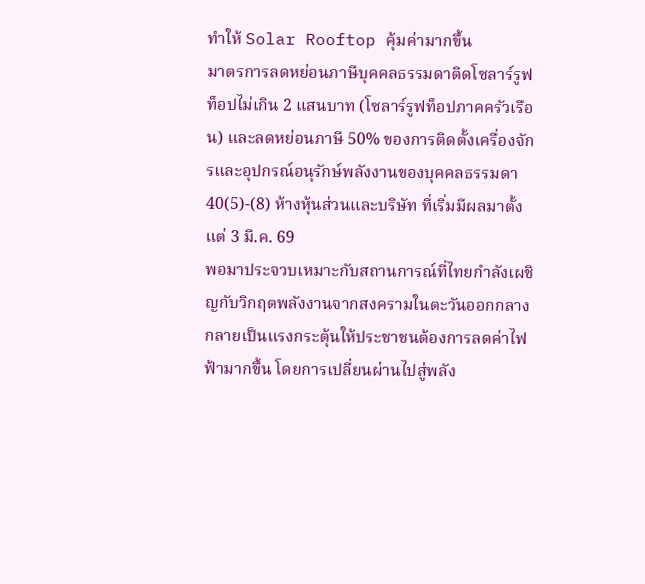ทำให้ Solar Rooftop คุ้มค่ามากขึ้น
มาตรการลดหย่อนภาษีบุคคลธรรมดาติดโซลาร์รูฟท็อปไม่เกิน 2 แสนบาท (โซลาร์รูฟท็อปภาคครัวเรือน) และลดหย่อนภาษี 50% ของการติดตั้งเครื่องจักรและอุปกรณ์อนุรักษ์พลังงานของบุคคลธรรมดา 40(5)-(8) ห้างหุ้นส่วนและบริษัท ที่เริ่มมีผลมาตั้งแต่ 3 มี.ค. 69
พอมาประจวบเหมาะกับสถานการณ์ที่ไทยกำลังเผชิญกับวิกฤตพลังงานจากสงครามในตะวันออกกลาง กลายเป็นแรงกระตุ้นให้ประชาชนต้องการลดค่าไฟฟ้ามากขึ้น โดยการเปลี่ยนผ่านไปสู่พลัง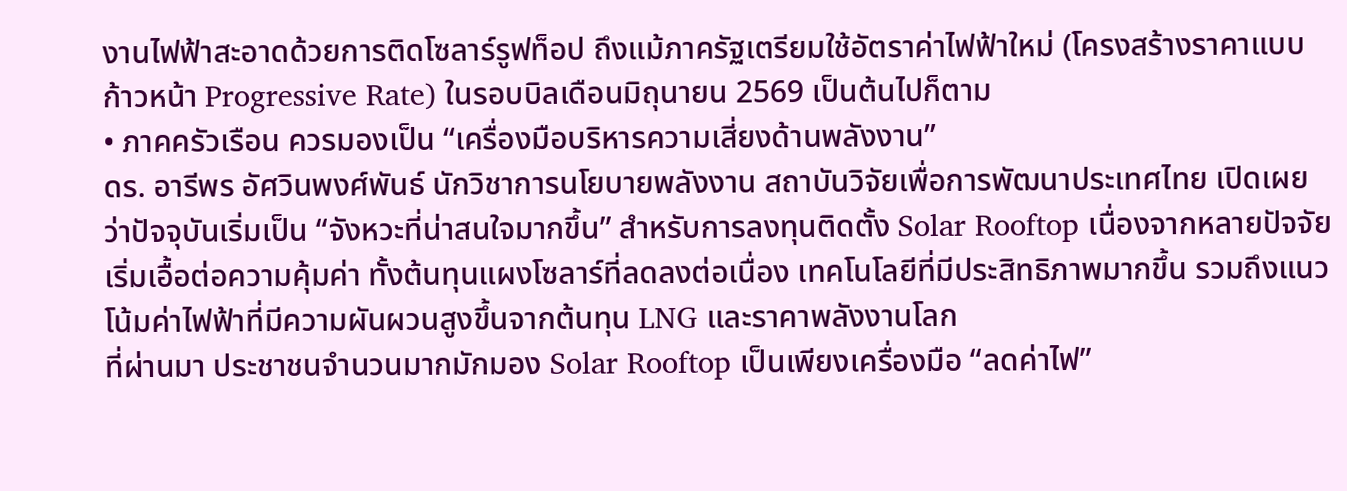งานไฟฟ้าสะอาดด้วยการติดโซลาร์รูฟท็อป ถึงแม้ภาครัฐเตรียมใช้อัตราค่าไฟฟ้าใหม่ (โครงสร้างราคาแบบก้าวหน้า Progressive Rate) ในรอบบิลเดือนมิถุนายน 2569 เป็นต้นไปก็ตาม
• ภาคครัวเรือน ควรมองเป็น “เครื่องมือบริหารความเสี่ยงด้านพลังงาน”
ดร. อารีพร อัศวินพงศ์พันธ์ นักวิชาการนโยบายพลังงาน สถาบันวิจัยเพื่อการพัฒนาประเทศไทย เปิดเผยว่าปัจจุบันเริ่มเป็น “จังหวะที่น่าสนใจมากขึ้น” สำหรับการลงทุนติดตั้ง Solar Rooftop เนื่องจากหลายปัจจัยเริ่มเอื้อต่อความคุ้มค่า ทั้งต้นทุนแผงโซลาร์ที่ลดลงต่อเนื่อง เทคโนโลยีที่มีประสิทธิภาพมากขึ้น รวมถึงแนวโน้มค่าไฟฟ้าที่มีความผันผวนสูงขึ้นจากต้นทุน LNG และราคาพลังงานโลก
ที่ผ่านมา ประชาชนจำนวนมากมักมอง Solar Rooftop เป็นเพียงเครื่องมือ “ลดค่าไฟ”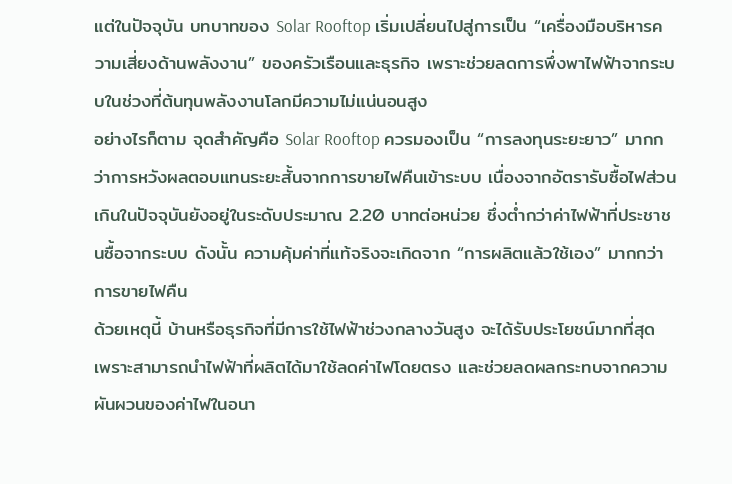แต่ในปัจจุบัน บทบาทของ Solar Rooftop เริ่มเปลี่ยนไปสู่การเป็น “เครื่องมือบริหารความเสี่ยงด้านพลังงาน” ของครัวเรือนและธุรกิจ เพราะช่วยลดการพึ่งพาไฟฟ้าจากระบบในช่วงที่ต้นทุนพลังงานโลกมีความไม่แน่นอนสูง
อย่างไรก็ตาม จุดสำคัญคือ Solar Rooftop ควรมองเป็น “การลงทุนระยะยาว” มากกว่าการหวังผลตอบแทนระยะสั้นจากการขายไฟคืนเข้าระบบ เนื่องจากอัตรารับซื้อไฟส่วนเกินในปัจจุบันยังอยู่ในระดับประมาณ 2.20 บาทต่อหน่วย ซึ่งต่ำกว่าค่าไฟฟ้าที่ประชาชนซื้อจากระบบ ดังนั้น ความคุ้มค่าที่แท้จริงจะเกิดจาก “การผลิตแล้วใช้เอง” มากกว่าการขายไฟคืน
ด้วยเหตุนี้ บ้านหรือธุรกิจที่มีการใช้ไฟฟ้าช่วงกลางวันสูง จะได้รับประโยชน์มากที่สุด เพราะสามารถนำไฟฟ้าที่ผลิตได้มาใช้ลดค่าไฟโดยตรง และช่วยลดผลกระทบจากความผันผวนของค่าไฟในอนา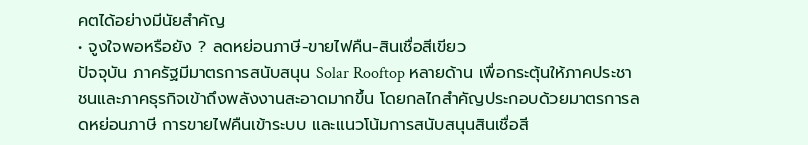คตได้อย่างมีนัยสำคัญ
• จูงใจพอหรือยัง ? ลดหย่อนภาษี-ขายไฟคืน-สินเชื่อสีเขียว
ปัจจุบัน ภาครัฐมีมาตรการสนับสนุน Solar Rooftop หลายด้าน เพื่อกระตุ้นให้ภาคประชาชนและภาคธุรกิจเข้าถึงพลังงานสะอาดมากขึ้น โดยกลไกสำคัญประกอบด้วยมาตรการลดหย่อนภาษี การขายไฟคืนเข้าระบบ และแนวโน้มการสนับสนุนสินเชื่อสี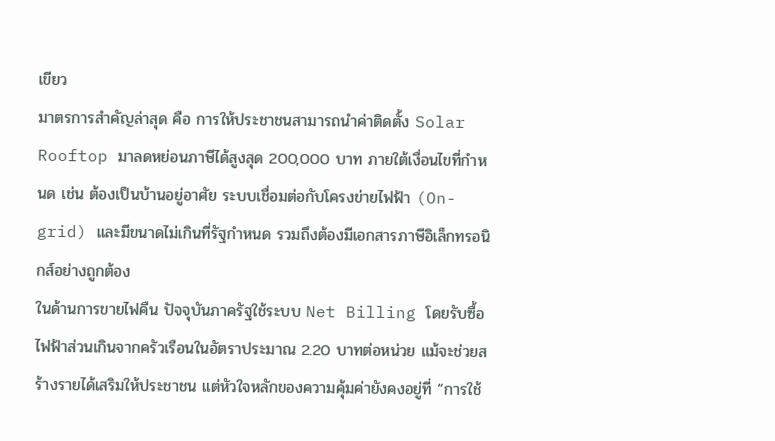เขียว
มาตรการสำคัญล่าสุด คือ การให้ประชาชนสามารถนำค่าติดตั้ง Solar Rooftop มาลดหย่อนภาษีได้สูงสุด 200,000 บาท ภายใต้เงื่อนไขที่กำหนด เช่น ต้องเป็นบ้านอยู่อาศัย ระบบเชื่อมต่อกับโครงข่ายไฟฟ้า (On-grid) และมีขนาดไม่เกินที่รัฐกำหนด รวมถึงต้องมีเอกสารภาษีอิเล็กทรอนิกส์อย่างถูกต้อง
ในด้านการขายไฟคืน ปัจจุบันภาครัฐใช้ระบบ Net Billing โดยรับซื้อไฟฟ้าส่วนเกินจากครัวเรือนในอัตราประมาณ 2.20 บาทต่อหน่วย แม้จะช่วยสร้างรายได้เสริมให้ประชาชน แต่หัวใจหลักของความคุ้มค่ายังคงอยู่ที่ “การใช้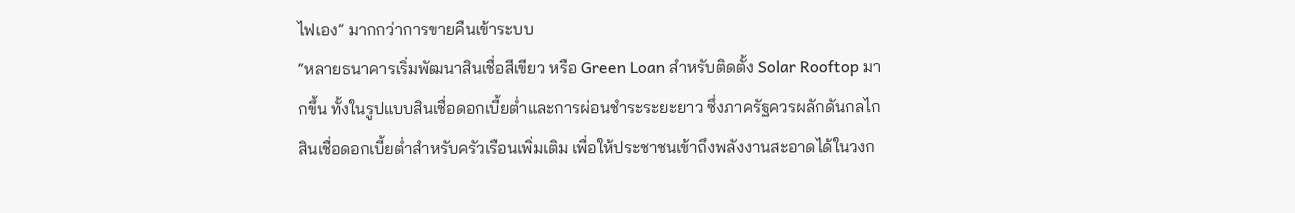ไฟเอง” มากกว่าการขายคืนเข้าระบบ
“หลายธนาคารเริ่มพัฒนาสินเชื่อสีเขียว หรือ Green Loan สำหรับติดตั้ง Solar Rooftop มากขึ้น ทั้งในรูปแบบสินเชื่อดอกเบี้ยต่ำและการผ่อนชำระระยะยาว ซึ่งภาครัฐควรผลักดันกลไกสินเชื่อดอกเบี้ยต่ำสำหรับครัวเรือนเพิ่มเติม เพื่อให้ประชาชนเข้าถึงพลังงานสะอาดได้ในวงก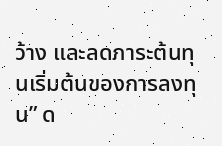ว้าง และลดภาระต้นทุนเริ่มต้นของการลงทุน” ด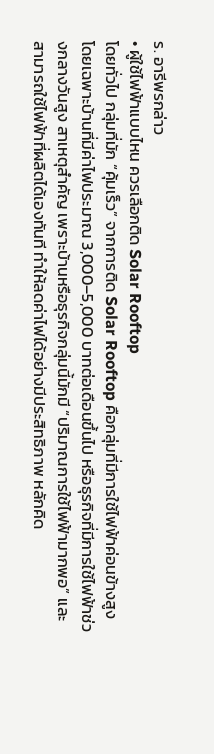ร. อารีพรกล่าว
• ผู้ใช้ไฟฟ้าแบบไหน ควรเลือกติด Solar Rooftop
โดยทั่วไป กลุ่มที่มัก “คุ้มเร็ว” จากการติด Solar Rooftop คือกลุ่มที่มีการใช้ไฟฟ้าค่อนข้างสูง โดยเฉพาะบ้านที่มีค่าไฟประมาณ 3,000–5,000 บาทต่อเดือนขึ้นไป หรือธุรกิจที่มีการใช้ไฟฟ้าช่วงกลางวันสูง สาเหตุสำคัญ เพราะบ้านหรือธุรกิจกลุ่มนี้มักมี “ปริมาณการใช้ไฟฟ้ามากพอ” และสามารถใช้ไฟฟ้าที่ผลิตได้เองทันที ทำให้ลดค่าไฟได้อย่างมีประสิทธิภาพ หลักคิด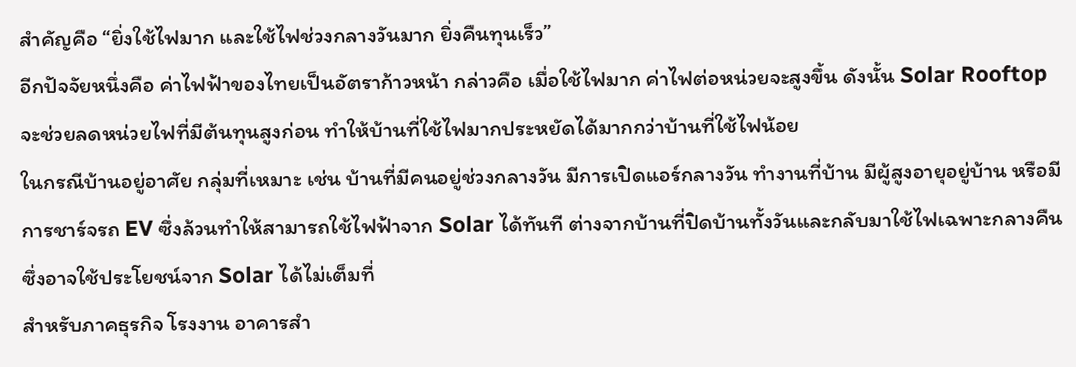สำคัญคือ “ยิ่งใช้ไฟมาก และใช้ไฟช่วงกลางวันมาก ยิ่งคืนทุนเร็ว”
อีกปัจจัยหนึ่งคือ ค่าไฟฟ้าของไทยเป็นอัตราก้าวหน้า กล่าวคือ เมื่อใช้ไฟมาก ค่าไฟต่อหน่วยจะสูงขึ้น ดังนั้น Solar Rooftop จะช่วยลดหน่วยไฟที่มีต้นทุนสูงก่อน ทำให้บ้านที่ใช้ไฟมากประหยัดได้มากกว่าบ้านที่ใช้ไฟน้อย
ในกรณีบ้านอยู่อาศัย กลุ่มที่เหมาะ เช่น บ้านที่มีคนอยู่ช่วงกลางวัน มีการเปิดแอร์กลางวัน ทำงานที่บ้าน มีผู้สูงอายุอยู่บ้าน หรือมีการชาร์จรถ EV ซึ่งล้วนทำให้สามารถใช้ไฟฟ้าจาก Solar ได้ทันที ต่างจากบ้านที่ปิดบ้านทั้งวันและกลับมาใช้ไฟเฉพาะกลางคืน ซึ่งอาจใช้ประโยชน์จาก Solar ได้ไม่เต็มที่
สำหรับภาคธุรกิจ โรงงาน อาคารสำ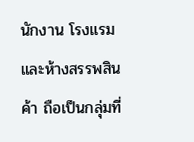นักงาน โรงแรม และห้างสรรพสินค้า ถือเป็นกลุ่มที่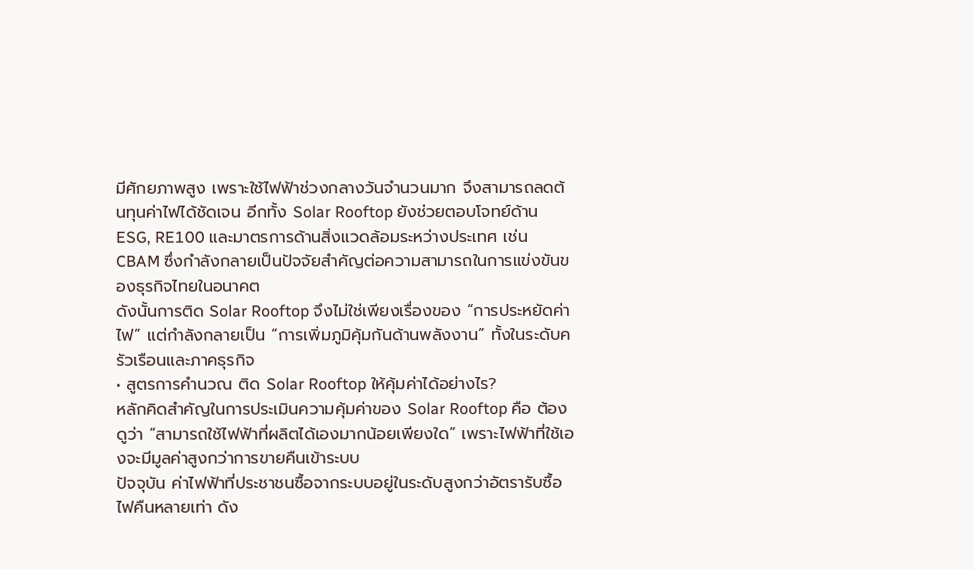มีศักยภาพสูง เพราะใช้ไฟฟ้าช่วงกลางวันจำนวนมาก จึงสามารถลดต้นทุนค่าไฟได้ชัดเจน อีกทั้ง Solar Rooftop ยังช่วยตอบโจทย์ด้าน ESG, RE100 และมาตรการด้านสิ่งแวดล้อมระหว่างประเทศ เช่น CBAM ซึ่งกำลังกลายเป็นปัจจัยสำคัญต่อความสามารถในการแข่งขันของธุรกิจไทยในอนาคต
ดังนั้นการติด Solar Rooftop จึงไม่ใช่เพียงเรื่องของ “การประหยัดค่าไฟ” แต่กำลังกลายเป็น “การเพิ่มภูมิคุ้มกันด้านพลังงาน” ทั้งในระดับครัวเรือนและภาคธุรกิจ
• สูตรการคำนวณ ติด Solar Rooftop ให้คุ้มค่าได้อย่างไร?
หลักคิดสำคัญในการประเมินความคุ้มค่าของ Solar Rooftop คือ ต้องดูว่า “สามารถใช้ไฟฟ้าที่ผลิตได้เองมากน้อยเพียงใด” เพราะไฟฟ้าที่ใช้เองจะมีมูลค่าสูงกว่าการขายคืนเข้าระบบ
ปัจจุบัน ค่าไฟฟ้าที่ประชาชนซื้อจากระบบอยู่ในระดับสูงกว่าอัตรารับซื้อไฟคืนหลายเท่า ดัง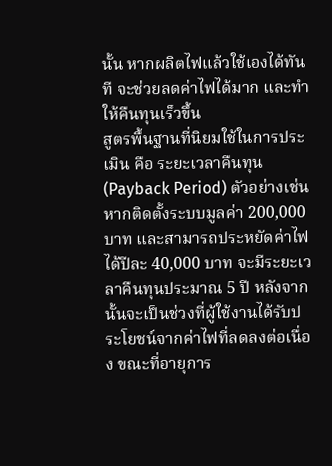นั้น หากผลิตไฟแล้วใช้เองได้ทันที จะช่วยลดค่าไฟได้มาก และทำให้คืนทุนเร็วขึ้น
สูตรพื้นฐานที่นิยมใช้ในการประเมิน คือ ระยะเวลาคืนทุน (Payback Period) ตัวอย่างเช่น หากติดตั้งระบบมูลค่า 200,000 บาท และสามารถประหยัดค่าไฟได้ปีละ 40,000 บาท จะมีระยะเวลาคืนทุนประมาณ 5 ปี หลังจากนั้นจะเป็นช่วงที่ผู้ใช้งานได้รับประโยชน์จากค่าไฟที่ลดลงต่อเนื่อง ขณะที่อายุการ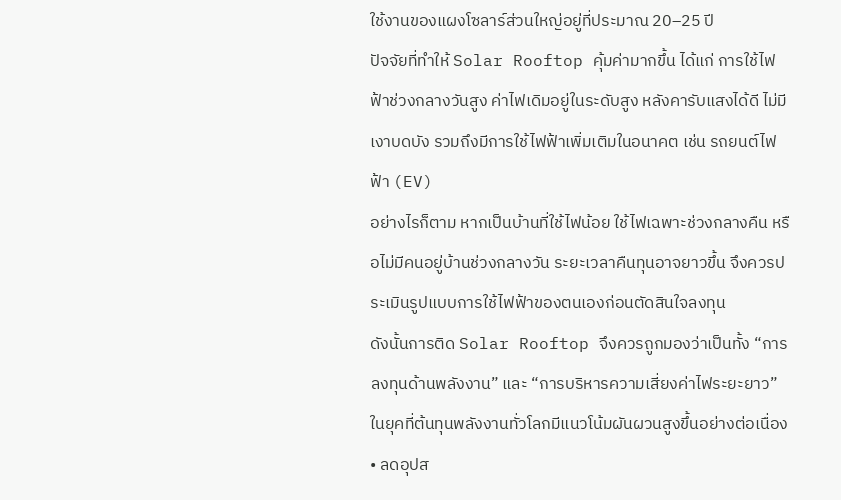ใช้งานของแผงโซลาร์ส่วนใหญ่อยู่ที่ประมาณ 20–25 ปี
ปัจจัยที่ทำให้ Solar Rooftop คุ้มค่ามากขึ้น ได้แก่ การใช้ไฟฟ้าช่วงกลางวันสูง ค่าไฟเดิมอยู่ในระดับสูง หลังคารับแสงได้ดี ไม่มีเงาบดบัง รวมถึงมีการใช้ไฟฟ้าเพิ่มเติมในอนาคต เช่น รถยนต์ไฟฟ้า (EV)
อย่างไรก็ตาม หากเป็นบ้านที่ใช้ไฟน้อย ใช้ไฟเฉพาะช่วงกลางคืน หรือไม่มีคนอยู่บ้านช่วงกลางวัน ระยะเวลาคืนทุนอาจยาวขึ้น จึงควรประเมินรูปแบบการใช้ไฟฟ้าของตนเองก่อนตัดสินใจลงทุน
ดังนั้นการติด Solar Rooftop จึงควรถูกมองว่าเป็นทั้ง “การลงทุนด้านพลังงาน” และ “การบริหารความเสี่ยงค่าไฟระยะยาว” ในยุคที่ต้นทุนพลังงานทั่วโลกมีแนวโน้มผันผวนสูงขึ้นอย่างต่อเนื่อง
• ลดอุปส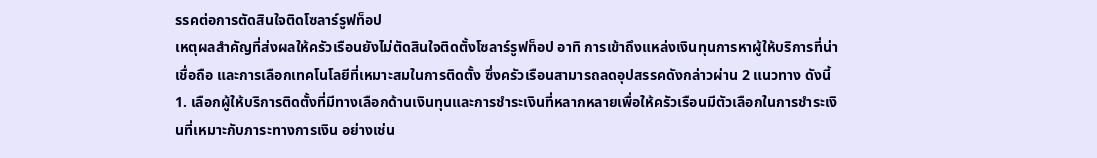รรคต่อการตัดสินใจติดโซลาร์รูฟท็อป
เหตุผลสำคัญที่ส่งผลให้ครัวเรือนยังไม่ตัดสินใจติดตั้งโซลาร์รูฟท็อป อาทิ การเข้าถึงแหล่งเงินทุนการหาผู้ให้บริการที่น่าเชื่อถือ และการเลือกเทคโนโลยีที่เหมาะสมในการติดตั้ง ซึ่งครัวเรือนสามารถลดอุปสรรคดังกล่าวผ่าน 2 แนวทาง ดังนี้
1. เลือกผู้ให้บริการติดตั้งที่มีทางเลือกด้านเงินทุนและการชำระเงินที่หลากหลายเพื่อให้ครัวเรือนมีตัวเลือกในการชำระเงินที่เหมาะกับภาระทางการเงิน อย่างเช่น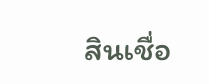สินเชื่อ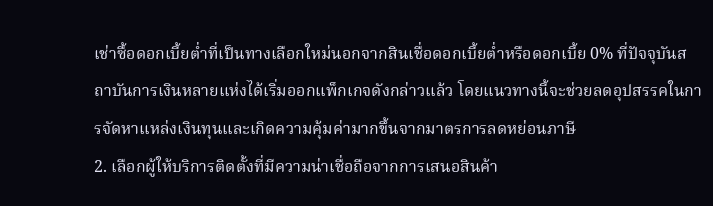เช่าซื้อดอกเบี้ยต่ำที่เป็นทางเลือกใหม่นอกจากสินเชื่อดอกเบี้ยต่ำหรือดอกเบี้ย 0% ที่ปัจจุบันสถาบันการเงินหลายแห่งได้เริ่มออกแพ็กเกจดังกล่าวแล้ว โดยแนวทางนี้จะช่วยลดอุปสรรคในการจัดหาแหล่งเงินทุนและเกิดความคุ้มค่ามากขึ้นจากมาตรการลดหย่อนภาษี
2. เลือกผู้ให้บริการติดตั้งที่มีความน่าเชื่อถือจากการเสนอสินค้า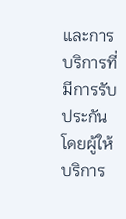และการบริการที่มีการรับประกัน โดยผู้ให้บริการ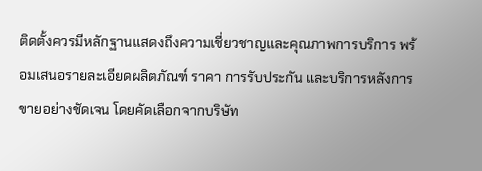ติดตั้งควรมีหลักฐานแสดงถึงความเชี่ยวชาญและคุณภาพการบริการ พร้อมเสนอรายละเอียดผลิตภัณฑ์ ราคา การรับประกัน และบริการหลังการขายอย่างชัดเจน โดยคัดเลือกจากบริษัท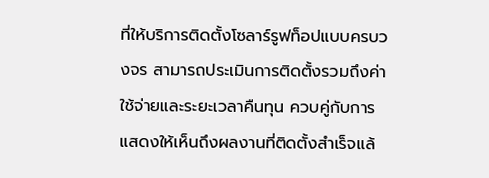ที่ให้บริการติดตั้งโซลาร์รูฟท็อปแบบครบวงจร สามารถประเมินการติดตั้งรวมถึงค่าใช้จ่ายและระยะเวลาคืนทุน ควบคู่กับการแสดงให้เห็นถึงผลงานที่ติดตั้งสำเร็จแล้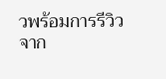วพร้อมการรีวิวจาก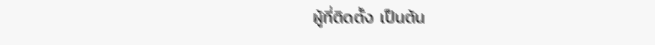ผู้ที่ติดตั้ง เป็นต้น